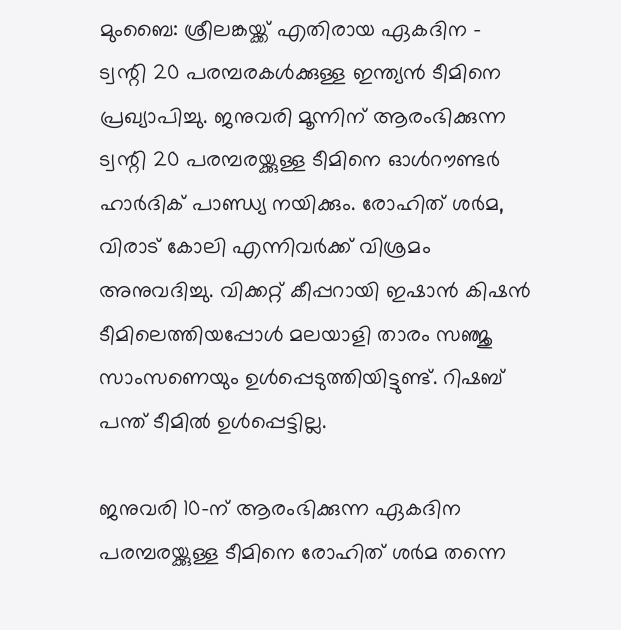മുംബൈ: ശ്രീലങ്കയ്ക്ക് എതിരായ ഏകദിന - ട്വന്റി 20 പരമ്പരകൾക്കുള്ള ഇന്ത്യൻ ടീമിനെ പ്രഖ്യാപിച്ചു. ജനുവരി മൂന്നിന് ആരംഭിക്കുന്ന ട്വന്റി 20 പരമ്പരയ്ക്കുള്ള ടീമിനെ ഓൾറൗണ്ടർ ഹാർദിക് പാണ്ഡ്യ നയിക്കും. രോഹിത് ശർമ, വിരാട് കോലി എന്നിവർക്ക് വിശ്രമം അനുവദിച്ചു. വിക്കറ്റ് കീപ്പറായി ഇഷാൻ കിഷൻ ടീമിലെത്തിയപ്പോൾ മലയാളി താരം സഞ്ജു സാംസണെയും ഉൾപ്പെടുത്തിയിട്ടുണ്ട്. റിഷബ് പന്ത് ടീമിൽ ഉൾപ്പെട്ടില്ല.

ജനുവരി 10-ന് ആരംഭിക്കുന്ന ഏകദിന പരമ്പരയ്ക്കുള്ള ടീമിനെ രോഹിത് ശർമ തന്നെ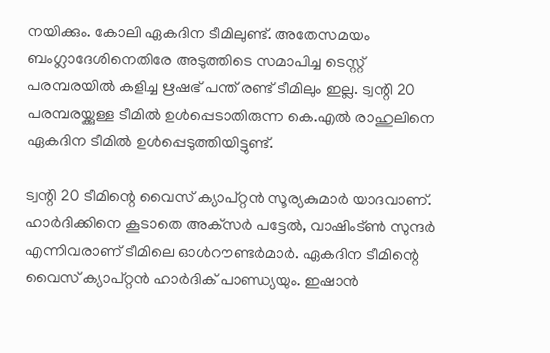നയിക്കും. കോലി ഏകദിന ടീമിലുണ്ട്. അതേസമയം ബംഗ്ലാദേശിനെതിരേ അടുത്തിടെ സമാപിച്ച ടെസ്റ്റ് പരമ്പരയിൽ കളിച്ച ഋഷഭ് പന്ത് രണ്ട് ടീമിലും ഇല്ല. ട്വന്റി 20 പരമ്പരയ്ക്കുള്ള ടീമിൽ ഉൾപ്പെടാതിരുന്ന കെ.എൽ രാഹുലിനെ ഏകദിന ടീമിൽ ഉൾപ്പെടുത്തിയിട്ടുണ്ട്.

ട്വന്റി 20 ടീമിന്റെ വൈസ് ക്യാപ്റ്റൻ സൂര്യകുമാർ യാദവാണ്. ഹാർദിക്കിനെ കൂടാതെ അക്‌സർ പട്ടേൽ, വാഷിംട്ൺ സുന്ദർ എന്നിവരാണ് ടീമിലെ ഓൾറൗണ്ടർമാർ. ഏകദിന ടീമിന്റെ വൈസ് ക്യാപ്റ്റൻ ഹാർദിക് പാണ്ഡ്യയും. ഇഷാൻ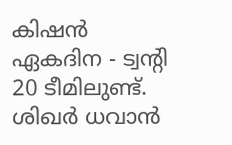കിഷൻ ഏകദിന - ട്വന്റി 20 ടീമിലുണ്ട്. ശിഖർ ധവാൻ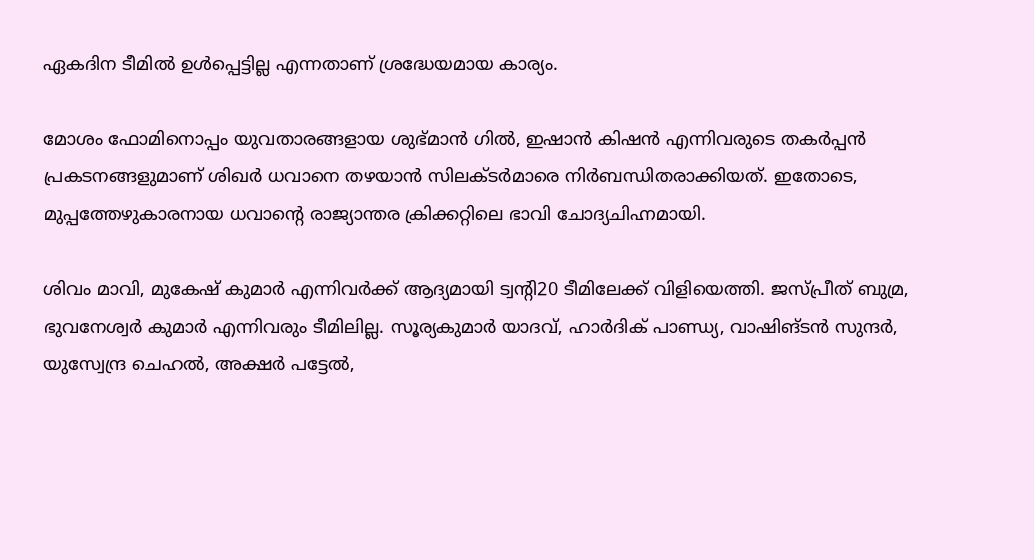ഏകദിന ടീമിൽ ഉൾപ്പെട്ടില്ല എന്നതാണ് ശ്രദ്ധേയമായ കാര്യം.

മോശം ഫോമിനൊപ്പം യുവതാരങ്ങളായ ശുഭ്മാൻ ഗിൽ, ഇഷാൻ കിഷൻ എന്നിവരുടെ തകർപ്പൻ പ്രകടനങ്ങളുമാണ് ശിഖർ ധവാനെ തഴയാൻ സിലക്ടർമാരെ നിർബന്ധിതരാക്കിയത്. ഇതോടെ, മുപ്പത്തേഴുകാരനായ ധവാന്റെ രാജ്യാന്തര ക്രിക്കറ്റിലെ ഭാവി ചോദ്യചിഹ്നമായി.

ശിവം മാവി, മുകേഷ് കുമാർ എന്നിവർക്ക് ആദ്യമായി ട്വന്റി20 ടീമിലേക്ക് വിളിയെത്തി. ജസ്പ്രീത് ബുമ്ര, ഭുവനേശ്വർ കുമാർ എന്നിവരും ടീമിലില്ല. സൂര്യകുമാർ യാദവ്, ഹാർദിക് പാണ്ഡ്യ, വാഷിങ്ടൻ സുന്ദർ, യുസ്വേന്ദ്ര ചെഹൽ, അക്ഷർ പട്ടേൽ,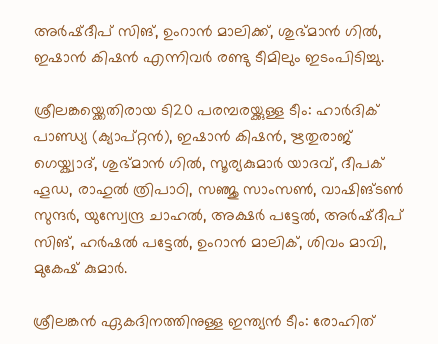അർഷ്ദീപ് സിങ്, ഉംറാൻ മാലിക്ക്, ശുഭ്മാൻ ഗിൽ, ഇഷാൻ കിഷൻ എന്നിവർ രണ്ടു ടീമിലും ഇടംപിടിച്ചു.

ശ്രീലങ്കയ്ക്കെതിരായ ടി20 പരമ്പരയ്ക്കുള്ള ടീം: ഹാർദിക് പാണ്ഡ്യ (ക്യാപ്റ്റൻ), ഇഷാൻ കിഷൻ, ഋതുരാജ് ഗെയ്ക്വാദ്, ശുഭ്മാൻ ഗിൽ, സൂര്യകുമാർ യാദവ്, ദീപക് ഹൂഡ, രാഹുൽ ത്രിപാഠി, സഞ്ജു സാംസൺ, വാഷിങ്ടൺ സുന്ദർ, യുസ്വേന്ദ്ര ചാഹൽ, അക്ഷർ പട്ടേൽ, അർഷ്ദീപ് സിങ്, ഹർഷൽ പട്ടേൽ, ഉംറാൻ മാലിക്, ശിവം മാവി, മുകേഷ് കുമാർ.

ശ്രീലങ്കൻ ഏകദിനത്തിനുള്ള ഇന്ത്യൻ ടീം: രോഹിത്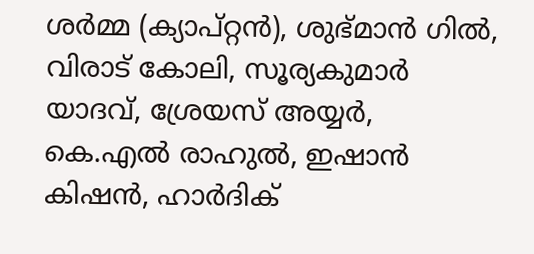ശർമ്മ (ക്യാപ്റ്റൻ), ശുഭ്മാൻ ഗിൽ, വിരാട് കോലി, സൂര്യകുമാർ യാദവ്, ശ്രേയസ് അയ്യർ, കെ.എൽ രാഹുൽ, ഇഷാൻ കിഷൻ, ഹാർദിക്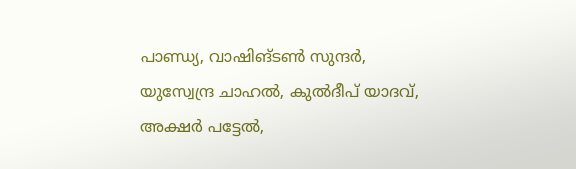പാണ്ഡ്യ, വാഷിങ്ടൺ സുന്ദർ, യുസ്വേന്ദ്ര ചാഹൽ, കുൽദീപ് യാദവ്, അക്ഷർ പട്ടേൽ,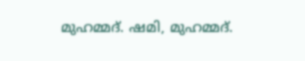മുഹമ്മദ്. ഷമി, മുഹമ്മദ്.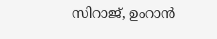സിറാജ്, ഉംറാൻ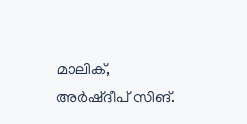മാലിക്, അർഷ്ദീപ് സിങ്.